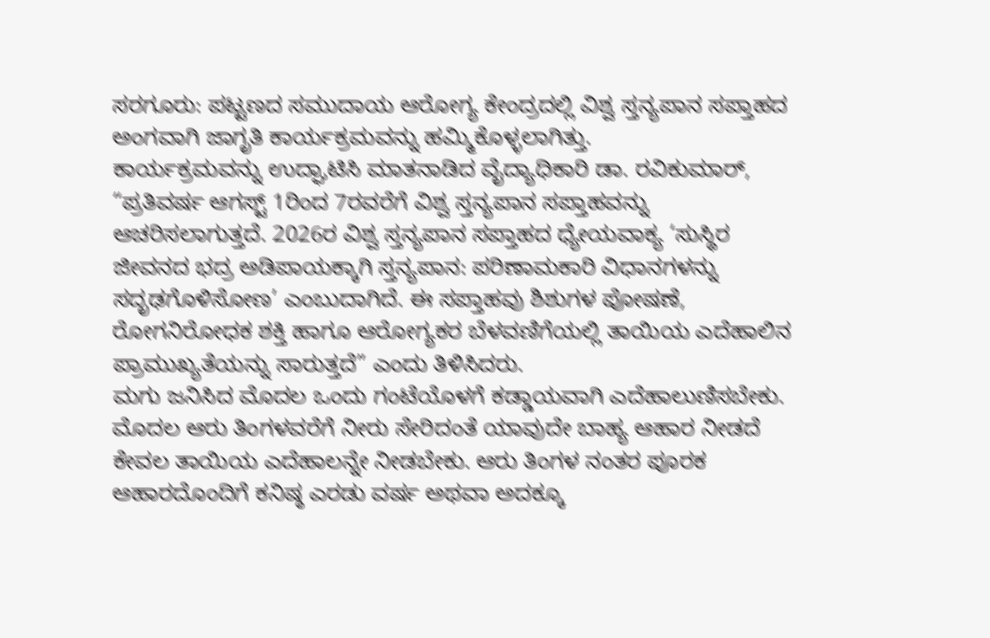ಸರಗೂರು: ಪಟ್ಟಣದ ಸಮುದಾಯ ಆರೋಗ್ಯ ಕೇಂದ್ರದಲ್ಲಿ ವಿಶ್ವ ಸ್ತನ್ಯಪಾನ ಸಪ್ತಾಹದ ಅಂಗವಾಗಿ ಜಾಗೃತಿ ಕಾರ್ಯಕ್ರಮವನ್ನು ಹಮ್ಮಿಕೊಳ್ಳಲಾಗಿತ್ತು.
ಕಾರ್ಯಕ್ರಮವನ್ನು ಉದ್ಘಾಟಿಸಿ ಮಾತನಾಡಿದ ವೈದ್ಯಾಧಿಕಾರಿ ಡಾ. ರವಿಕುಮಾರ್, “ಪ್ರತಿವರ್ಷ ಆಗಸ್ಟ್ 1ರಿಂದ 7ರವರೆಗೆ ವಿಶ್ವ ಸ್ತನ್ಯಪಾನ ಸಪ್ತಾಹವನ್ನು ಆಚರಿಸಲಾಗುತ್ತದೆ. 2026ರ ವಿಶ್ವ ಸ್ತನ್ಯಪಾನ ಸಪ್ತಾಹದ ಧ್ಯೇಯವಾಕ್ಯ ‘ಸುಸ್ಥಿರ ಜೀವನದ ಭದ್ರ ಅಡಿಪಾಯಕ್ಕಾಗಿ ಸ್ತನ್ಯಪಾನ: ಪರಿಣಾಮಕಾರಿ ವಿಧಾನಗಳನ್ನು ಸದೃಢಗೊಳಿಸೋಣ’ ಎಂಬುದಾಗಿದೆ. ಈ ಸಪ್ತಾಹವು ಶಿಶುಗಳ ಪೋಷಣೆ, ರೋಗನಿರೋಧಕ ಶಕ್ತಿ ಹಾಗೂ ಆರೋಗ್ಯಕರ ಬೆಳವಣಿಗೆಯಲ್ಲಿ ತಾಯಿಯ ಎದೆಹಾಲಿನ ಪ್ರಾಮುಖ್ಯತೆಯನ್ನು ಸಾರುತ್ತದೆ” ಎಂದು ತಿಳಿಸಿದರು.
ಮಗು ಜನಿಸಿದ ಮೊದಲ ಒಂದು ಗಂಟೆಯೊಳಗೆ ಕಡ್ಡಾಯವಾಗಿ ಎದೆಹಾಲುಣಿಸಬೇಕು. ಮೊದಲ ಆರು ತಿಂಗಳವರೆಗೆ ನೀರು ಸೇರಿದಂತೆ ಯಾವುದೇ ಬಾಹ್ಯ ಆಹಾರ ನೀಡದೆ ಕೇವಲ ತಾಯಿಯ ಎದೆಹಾಲನ್ನೇ ನೀಡಬೇಕು. ಆರು ತಿಂಗಳ ನಂತರ ಪೂರಕ ಆಹಾರದೊಂದಿಗೆ ಕನಿಷ್ಠ ಎರಡು ವರ್ಷ ಅಥವಾ ಅದಕ್ಕೂ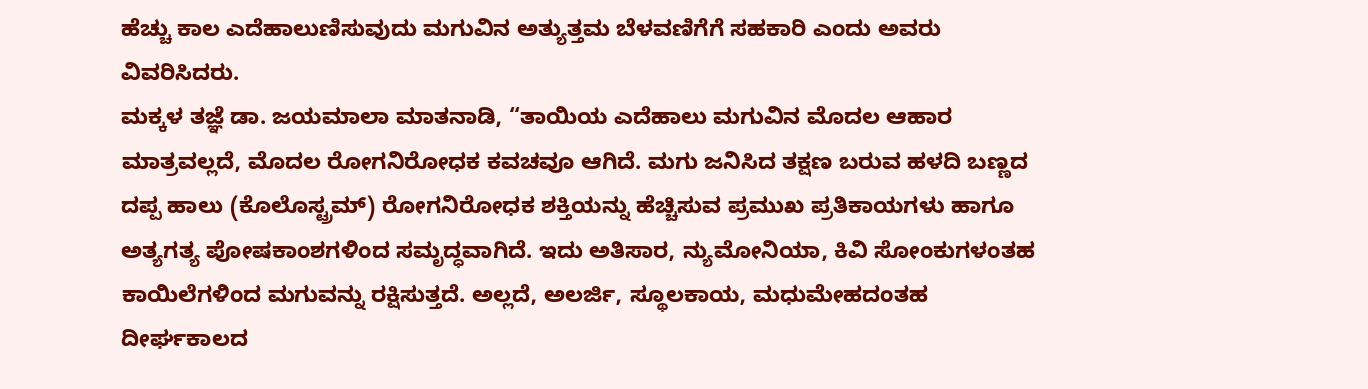ಹೆಚ್ಚು ಕಾಲ ಎದೆಹಾಲುಣಿಸುವುದು ಮಗುವಿನ ಅತ್ಯುತ್ತಮ ಬೆಳವಣಿಗೆಗೆ ಸಹಕಾರಿ ಎಂದು ಅವರು ವಿವರಿಸಿದರು.
ಮಕ್ಕಳ ತಜ್ಞೆ ಡಾ. ಜಯಮಾಲಾ ಮಾತನಾಡಿ, “ತಾಯಿಯ ಎದೆಹಾಲು ಮಗುವಿನ ಮೊದಲ ಆಹಾರ ಮಾತ್ರವಲ್ಲದೆ, ಮೊದಲ ರೋಗನಿರೋಧಕ ಕವಚವೂ ಆಗಿದೆ. ಮಗು ಜನಿಸಿದ ತಕ್ಷಣ ಬರುವ ಹಳದಿ ಬಣ್ಣದ ದಪ್ಪ ಹಾಲು (ಕೊಲೊಸ್ಟ್ರಮ್) ರೋಗನಿರೋಧಕ ಶಕ್ತಿಯನ್ನು ಹೆಚ್ಚಿಸುವ ಪ್ರಮುಖ ಪ್ರತಿಕಾಯಗಳು ಹಾಗೂ ಅತ್ಯಗತ್ಯ ಪೋಷಕಾಂಶಗಳಿಂದ ಸಮೃದ್ಧವಾಗಿದೆ. ಇದು ಅತಿಸಾರ, ನ್ಯುಮೋನಿಯಾ, ಕಿವಿ ಸೋಂಕುಗಳಂತಹ ಕಾಯಿಲೆಗಳಿಂದ ಮಗುವನ್ನು ರಕ್ಷಿಸುತ್ತದೆ. ಅಲ್ಲದೆ, ಅಲರ್ಜಿ, ಸ್ಥೂಲಕಾಯ, ಮಧುಮೇಹದಂತಹ ದೀರ್ಘಕಾಲದ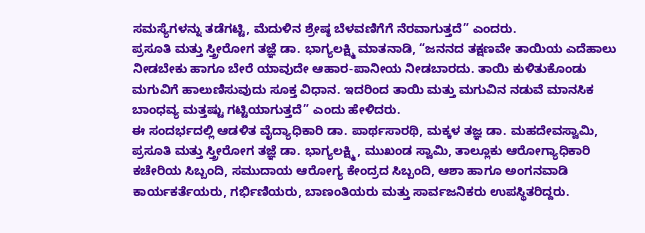ಸಮಸ್ಯೆಗಳನ್ನು ತಡೆಗಟ್ಟಿ, ಮೆದುಳಿನ ಶ್ರೇಷ್ಠ ಬೆಳವಣಿಗೆಗೆ ನೆರವಾಗುತ್ತದೆ” ಎಂದರು.
ಪ್ರಸೂತಿ ಮತ್ತು ಸ್ತ್ರೀರೋಗ ತಜ್ಞೆ ಡಾ. ಭಾಗ್ಯಲಕ್ಷ್ಮಿ ಮಾತನಾಡಿ, “ಜನನದ ತಕ್ಷಣವೇ ತಾಯಿಯ ಎದೆಹಾಲು ನೀಡಬೇಕು ಹಾಗೂ ಬೇರೆ ಯಾವುದೇ ಆಹಾರ-ಪಾನೀಯ ನೀಡಬಾರದು. ತಾಯಿ ಕುಳಿತುಕೊಂಡು ಮಗುವಿಗೆ ಹಾಲುಣಿಸುವುದು ಸೂಕ್ತ ವಿಧಾನ. ಇದರಿಂದ ತಾಯಿ ಮತ್ತು ಮಗುವಿನ ನಡುವೆ ಮಾನಸಿಕ ಬಾಂಧವ್ಯ ಮತ್ತಷ್ಟು ಗಟ್ಟಿಯಾಗುತ್ತದೆ” ಎಂದು ಹೇಳಿದರು.
ಈ ಸಂದರ್ಭದಲ್ಲಿ ಆಡಳಿತ ವೈದ್ಯಾಧಿಕಾರಿ ಡಾ. ಪಾರ್ಥಸಾರಥಿ, ಮಕ್ಕಳ ತಜ್ಞ ಡಾ. ಮಹದೇವಸ್ವಾಮಿ, ಪ್ರಸೂತಿ ಮತ್ತು ಸ್ತ್ರೀರೋಗ ತಜ್ಞೆ ಡಾ. ಭಾಗ್ಯಲಕ್ಷ್ಮಿ, ಮುಖಂಡ ಸ್ವಾಮಿ, ತಾಲ್ಲೂಕು ಆರೋಗ್ಯಾಧಿಕಾರಿ ಕಚೇರಿಯ ಸಿಬ್ಬಂದಿ, ಸಮುದಾಯ ಆರೋಗ್ಯ ಕೇಂದ್ರದ ಸಿಬ್ಬಂದಿ, ಆಶಾ ಹಾಗೂ ಅಂಗನವಾಡಿ ಕಾರ್ಯಕರ್ತೆಯರು, ಗರ್ಭಿಣಿಯರು, ಬಾಣಂತಿಯರು ಮತ್ತು ಸಾರ್ವಜನಿಕರು ಉಪಸ್ಥಿತರಿದ್ದರು.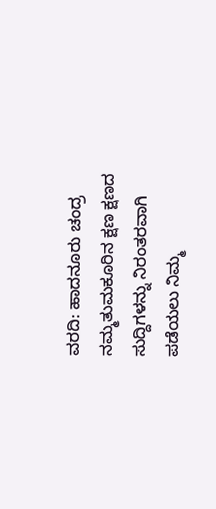ವರದಿ: ಹಾದನೂರು ಚಂದ್ರ
ನಮ್ಮತುಮಕೂರಿನ ಕ್ಷಣ ಕ್ಷಣದ ಸುದ್ದಿಗಳನ್ನು ನಿರಂತರವಾಗಿ ಪಡೆಯಲು ನಿಮ್ಮ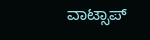ವಾಟ್ಸಾಪ್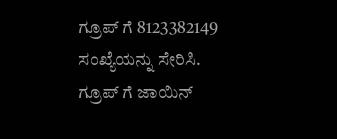ಗ್ರೂಪ್ ಗೆ 8123382149 ಸಂಖ್ಯೆಯನ್ನು ಸೇರಿಸಿ.
ಗ್ರೂಪ್ ಗೆ ಜಾಯಿನ್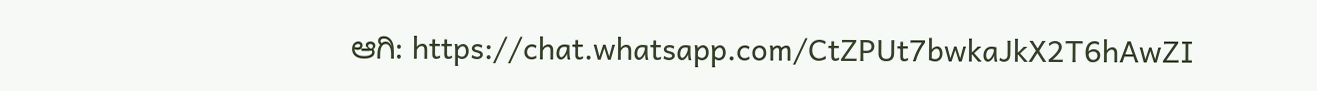ಆಗಿ: https://chat.whatsapp.com/CtZPUt7bwkaJkX2T6hAwZI